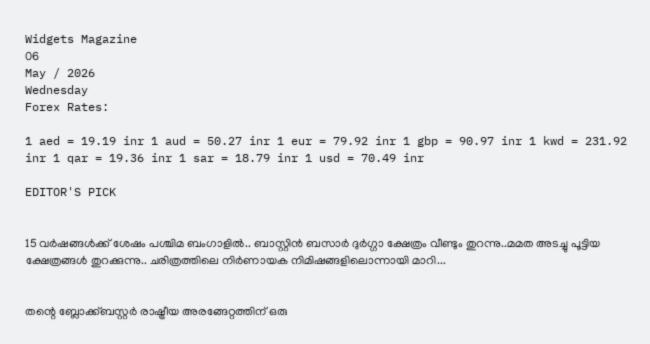Widgets Magazine
06
May / 2026
Wednesday
Forex Rates:

1 aed = 19.19 inr 1 aud = 50.27 inr 1 eur = 79.92 inr 1 gbp = 90.97 inr 1 kwd = 231.92 inr 1 qar = 19.36 inr 1 sar = 18.79 inr 1 usd = 70.49 inr

EDITOR'S PICK


15 വർഷങ്ങൾക്ക് ശേഷം പശ്ചിമ ബംഗാളിൽ.. ബാസ്റ്റിൻ ബസാർ ദുർഗ്ഗാ ക്ഷേത്രം വീണ്ടും തുറന്നു..മമത അടച്ചു പൂട്ടിയ ക്ഷേത്രങ്ങൾ തുറക്കുന്നു.. ചരിത്രത്തിലെ നിർണായക നിമിഷങ്ങളിലൊന്നായി മാറി...


തന്റെ ബ്ലോക്ക്ബസ്റ്റർ രാഷ്ട്രീയ അരങ്ങേറ്റത്തിന് ഒരു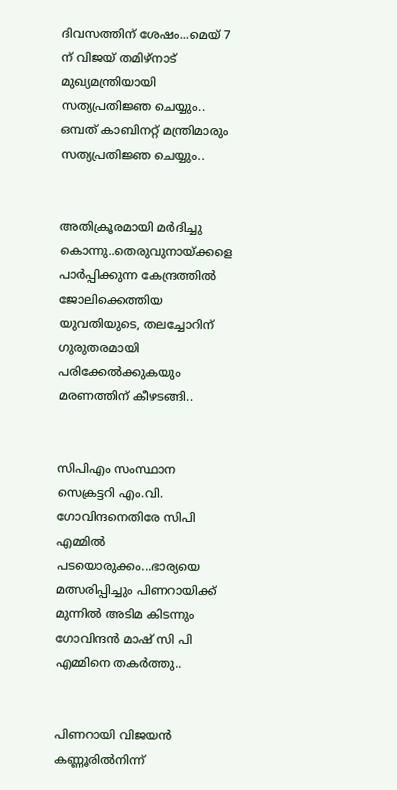ദിവസത്തിന് ശേഷം...മെയ് 7 ന് വിജയ് തമിഴ്‌നാട് മുഖ്യമന്ത്രിയായി സത്യപ്രതിജ്ഞ ചെയ്യും.. ഒമ്പത് കാബിനറ്റ് മന്ത്രിമാരും സത്യപ്രതിജ്ഞ ചെയ്യും..


അതിക്രൂരമായി മർദിച്ചു കൊന്നു..തെരുവുനായ്ക്കളെ പാർപ്പിക്കുന്ന കേന്ദ്രത്തിൽ ജോലിക്കെത്തിയ യുവതിയുടെ, തലച്ചോറിന് ഗുരുതരമായി പരിക്കേല്‍ക്കുകയും മരണത്തിന് കീഴടങ്ങി..


സിപിഎം സംസ്ഥാന സെക്രട്ടറി എം.വി. ഗോവിന്ദനെതിരേ സിപി എമ്മിൽ പടയൊരുക്കം...ഭാര്യയെ മത്സരിപ്പിച്ചും പിണറായിക്ക് മുന്നിൽ അടിമ കിടന്നും ഗോവിന്ദൻ മാഷ് സി പി എമ്മിനെ തകർത്തു..


പിണറായി വിജയൻ കണ്ണൂരിൽനിന്ന്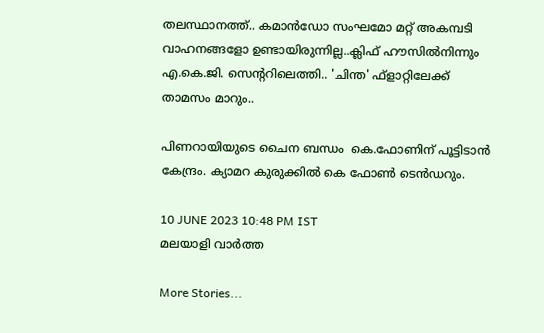തലസ്ഥാനത്ത്.. കമാൻഡോ സംഘമോ മറ്റ് അകമ്പടി വാഹനങ്ങളോ ഉണ്ടായിരുന്നില്ല..ക്ലിഫ് ഹൗസിൽനിന്നും എ.കെ.ജി. സെന്ററിലെത്തി.. 'ചിന്ത' ഫ്‌ളാറ്റിലേക്ക് താമസം മാറും..

പിണറായിയുടെ ചൈന ബന്ധം  കെ.ഫോണിന് പൂട്ടിടാന്‍ കേന്ദ്രം. ക്യാമറ കുരുക്കില്‍ കെ ഫോണ്‍ ടെന്‍ഡറും.

10 JUNE 2023 10:48 PM IST
മലയാളി വാര്‍ത്ത

More Stories...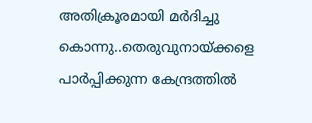അതിക്രൂരമായി മർദിച്ചു കൊന്നു..തെരുവുനായ്ക്കളെ പാർപ്പിക്കുന്ന കേന്ദ്രത്തിൽ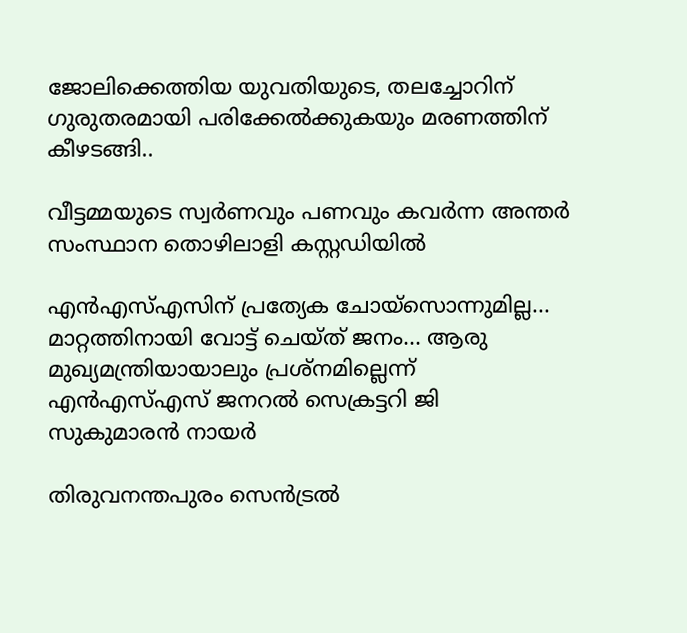ജോലിക്കെത്തിയ യുവതിയുടെ, തലച്ചോറിന് ഗുരുതരമായി പരിക്കേല്‍ക്കുകയും മരണത്തിന് കീഴടങ്ങി..

വീട്ടമ്മയുടെ സ്വർണവും പണവും കവർന്ന അന്തർ സംസ്ഥാന തൊഴിലാളി കസ്റ്റഡിയിൽ

എന്‍എസ്എസിന് പ്രത്യേക ചോയ്‌സൊന്നുമില്ല... മാറ്റത്തിനായി വോട്ട് ചെയ്ത് ജനം... ആരു മുഖ്യമന്ത്രിയായാലും പ്രശ്‌നമില്ലെന്ന് എന്‍എസ്എസ് ജനറല്‍ സെക്രട്ടറി ജി സുകുമാരന്‍ നായര്‍

തിരുവനന്തപുരം സെൻട്രൽ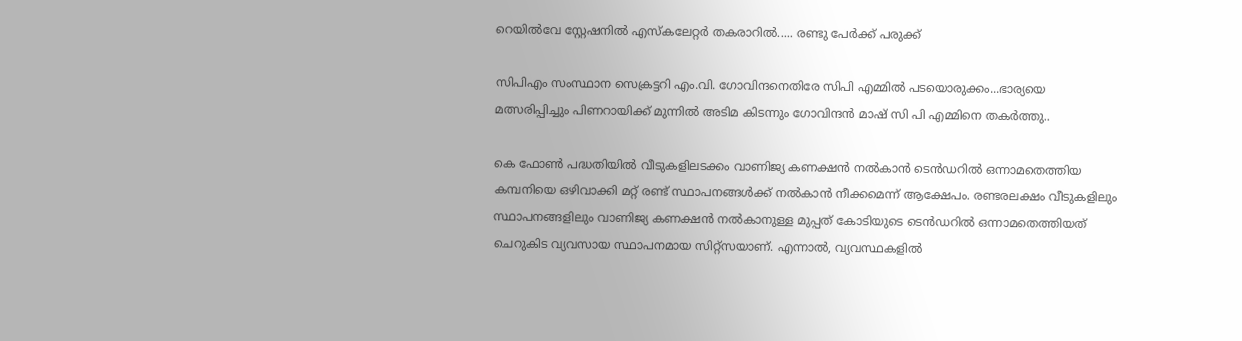റെയിൽവേ സ്റ്റേഷനിൽ എസ്‌കലേറ്റർ തകരാറിൽ..... രണ്ടു പേർക്ക് പരുക്ക്

സിപിഎം സംസ്ഥാന സെക്രട്ടറി എം.വി. ഗോവിന്ദനെതിരേ സിപി എമ്മിൽ പടയൊരുക്കം...ഭാര്യയെ മത്സരിപ്പിച്ചും പിണറായിക്ക് മുന്നിൽ അടിമ കിടന്നും ഗോവിന്ദൻ മാഷ് സി പി എമ്മിനെ തകർത്തു..

കെ ഫോണ്‍ പദ്ധതിയില്‍ വീടുകളിലടക്കം വാണിജ്യ കണക്ഷന്‍ നല്‍കാന്‍ ടെന്‍ഡറില്‍ ഒന്നാമതെത്തിയ കമ്പനിയെ ഒഴിവാക്കി മറ്റ് രണ്ട് സ്ഥാപനങ്ങള്‍ക്ക് നല്‍കാന്‍ നീക്കമെന്ന് ആക്ഷേപം. രണ്ടരലക്ഷം വീടുകളിലും സ്ഥാപനങ്ങളിലും വാണിജ്യ കണക്ഷന്‍ നല്‍കാനുള്ള മുപ്പത് കോടിയുടെ ടെന്‍ഡറില്‍ ഒന്നാമതെത്തിയത് ചെറുകിട വ്യവസായ സ്ഥാപനമായ സിറ്റ്‌സയാണ്. എന്നാല്‍, വ്യവസ്ഥകളില്‍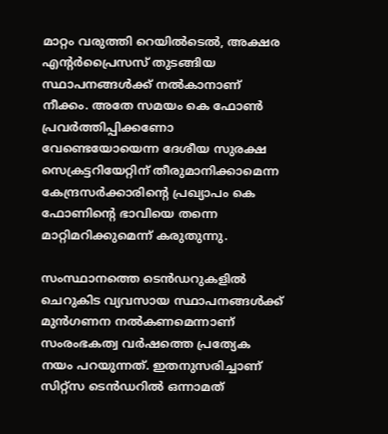മാറ്റം വരുത്തി റെയില്‍ടെല്‍, അക്ഷര എന്റര്‍പ്രൈസസ് തുടങ്ങിയ സ്ഥാപനങ്ങള്‍ക്ക് നല്‍കാനാണ് നീക്കം. അതേ സമയം കെ ഫോണ്‍ പ്രവര്‍ത്തിപ്പിക്കണോ വേണ്ടെയോയെന്ന ദേശീയ സുരക്ഷ സെക്രട്ടറിയേറ്റിന് തീരുമാനിക്കാമെന്ന കേന്ദ്രസര്‍ക്കാരിന്റെ പ്രഖ്യാപം കെ ഫോണിന്റെ ഭാവിയെ തന്നെ മാറ്റിമറിക്കുമെന്ന് കരുതുന്നു.

സംസ്ഥാനത്തെ ടെന്‍ഡറുകളില്‍ ചെറുകിട വ്യവസായ സ്ഥാപനങ്ങള്‍ക്ക് മുന്‍ഗണന നല്‍കണമെന്നാണ് സംരംഭകത്വ വര്‍ഷത്തെ പ്രത്യേക നയം പറയുന്നത്. ഇതനുസരിച്ചാണ് സിറ്റ്‌സ ടെന്‍ഡറില്‍ ഒന്നാമത്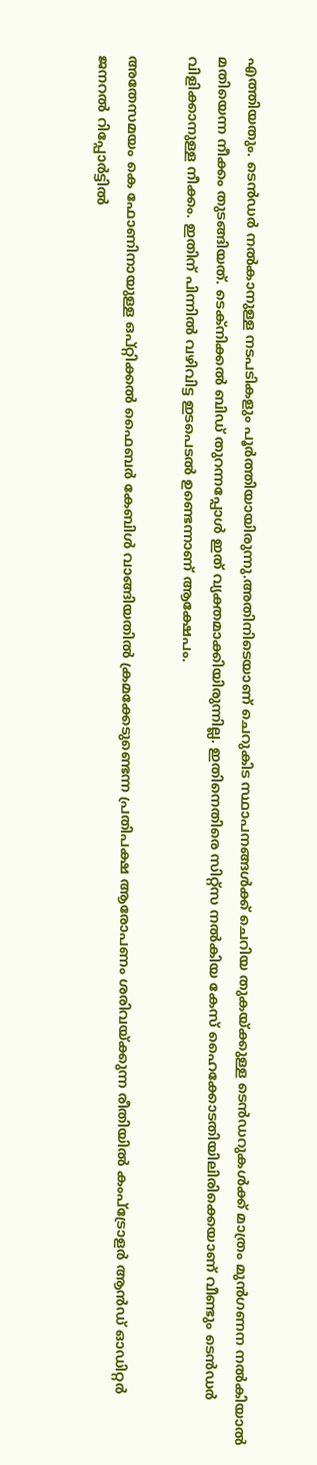എത്തിയതും. ടെന്‍ഡര്‍ നല്‍കാനുള്ള നടപടികളും പൂര്‍ത്തിയായിരുന്നു.അതിനിടെയാണ് ചെറുകിട സ്ഥാപനങ്ങള്‍ക്ക് ചെറിയ തുകയ്ക്കുള്ള ടെന്‍ഡറുകള്‍ക്ക് മാത്രം മുന്‍ഗണന നല്‍കിയാല്‍ മതിയെന്ന നീക്കം തുടങ്ങിയത്. ടെക്‌നിക്കല്‍ ബിഡ് തുറന്നപ്പോള്‍ ഇത് വ്യക്തമാക്കിയിരുന്നില്ല. ഇതിനെതിരെ സിറ്റ്‌സ നല്‍കിയ കേസ് ഹൈക്കോടതിയിലിരിക്കെയാണ് വീണ്ടും ടെന്‍ഡര്‍ വിളിക്കാനുള്ള നീക്കം. ഇതിന് പിന്നില്‍ വഴിവിട്ട ഇടപെടല്‍ ഉണ്ടെന്നാണ് ആക്ഷേപം.

അതേസമയം കെ ഫോണിനായുള്ള ഒപ്റ്റിക്കല്‍ ഫൈബര്‍ കേബിള്‍ വാങ്ങിയതില്‍ ക്രമക്കേടുണ്ടെന്ന പ്രതിപക്ഷ ആരോപണം ശരിവയ്ക്കുന്ന രീതിയില്‍ കംപ്‌ട്രോളര്‍ ആന്‍ഡ് ഓഡിറ്റര്‍ ജനറല്‍ റിപ്പോര്‍ട്ടില്‍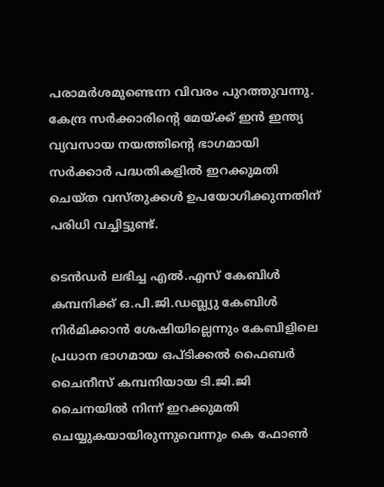പരാമര്‍ശമുണ്ടെന്ന വിവരം പുറത്തുവന്നു. കേന്ദ്ര സര്‍ക്കാരിന്റെ മേയ്ക്ക് ഇന്‍ ഇന്ത്യ വ്യവസായ നയത്തിന്റെ ഭാഗമായി സര്‍ക്കാര്‍ പദ്ധതികളില്‍ ഇറക്കുമതി ചെയ്ത വസ്തുക്കള്‍ ഉപയോഗിക്കുന്നതിന് പരിധി വച്ചിട്ടുണ്ട്.

ടെന്‍ഡര്‍ ലഭിച്ച എല്‍.എസ് കേബിള്‍ കമ്പനിക്ക് ഒ.പി.ജി.ഡബ്ല്യു കേബിള്‍ നിര്‍മിക്കാന്‍ ശേഷിയില്ലെന്നും കേബിളിലെ പ്രധാന ഭാഗമായ ഒപ്ടിക്കല്‍ ഫൈബര്‍ ചൈനീസ് കമ്പനിയായ ടി.ജി.ജി ചൈനയില്‍ നിന്ന് ഇറക്കുമതി ചെയ്യുകയായിരുന്നുവെന്നും കെ ഫോണ്‍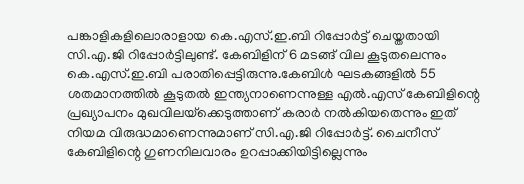പങ്കാളികളിലൊരാളായ കെ.എസ്.ഇ.ബി റിപ്പോര്‍ട്ട് ചെയ്തതായി സി.എ.ജി റിപ്പോര്‍ട്ടിലുണ്ട്. കേബിളിന് 6 മടങ്ങ് വില കൂടുതലെന്നും കെ.എസ്.ഇ.ബി പരാതിപ്പെട്ടിരുന്നു.കേബിള്‍ ഘടകങ്ങളില്‍ 55 ശതമാനത്തില്‍ കൂടുതല്‍ ഇന്ത്യനാണെന്നുള്ള എല്‍.എസ് കേബിളിന്റെ പ്രഖ്യാപനം മുഖവിലയ്‌ക്കെടുത്താണ് കരാര്‍ നല്‍കിയതെന്നും ഇത് നിയമ വിരുദ്ധമാണെന്നുമാണ് സി.എ.ജി റിപ്പോര്‍ട്ട്. ചൈനീസ് കേബിളിന്റെ ഗുണനിലവാരം ഉറപ്പാക്കിയിട്ടില്ലെന്നും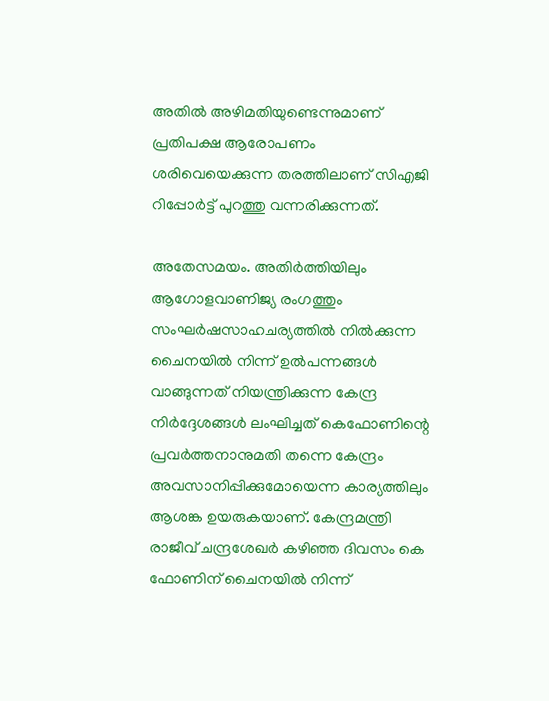അതില്‍ അഴിമതിയുണ്ടെന്നുമാണ് പ്രതിപക്ഷ ആരോപണം ശരിവെയെക്കുന്ന തരത്തിലാണ് സിഎജി റിപ്പോര്‍ട്ട് പുറത്തു വന്നരിക്കുന്നത്.

അതേസമയം. അതിര്‍ത്തിയിലും ആഗോളവാണിജ്യ രംഗത്തും സംഘര്‍ഷസാഹചര്യത്തില്‍ നില്‍ക്കുന്ന ചൈനയില്‍ നിന്ന് ഉല്‍പന്നങ്ങള്‍ വാങ്ങുന്നത് നിയന്ത്രിക്കുന്ന കേന്ദ്ര നിര്‍ദ്ദേശങ്ങള്‍ ലംഘിച്ചത് കെഫോണിന്റെ പ്രവര്‍ത്തനാനുമതി തന്നെ കേന്ദ്രം അവസാനിപ്പിക്കുമോയെന്ന കാര്യത്തിലും ആശങ്ക ഉയരുകയാണ്. കേന്ദ്രമന്ത്രി രാജീവ് ചന്ദ്രശേഖര്‍ കഴിഞ്ഞ ദിവസം കെ ഫോണിന് ചൈനയില്‍ നിന്ന്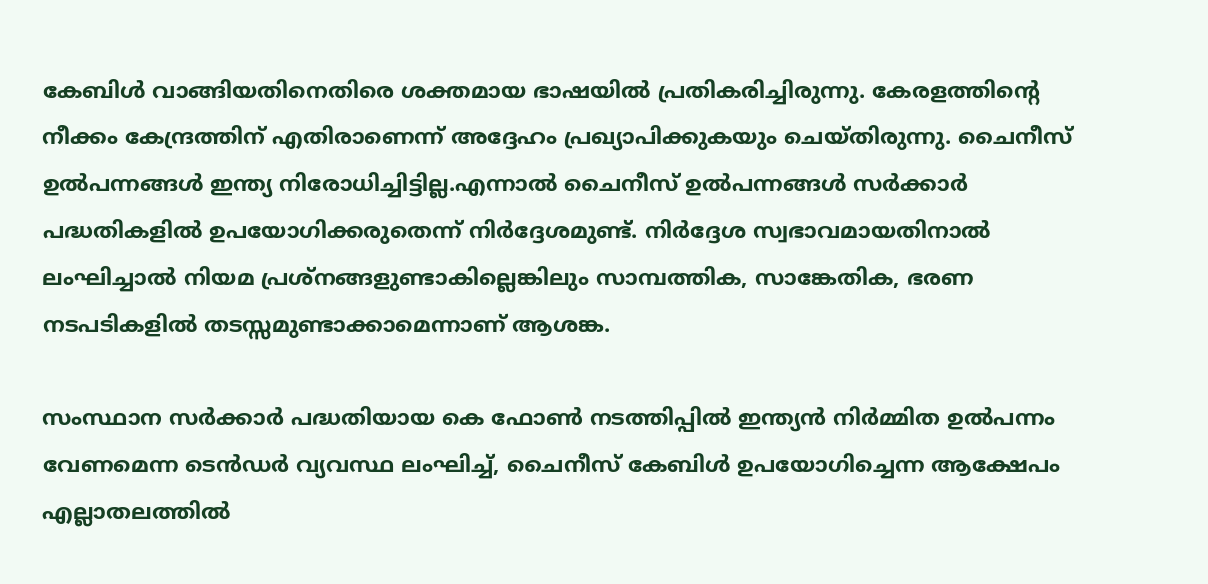കേബിള്‍ വാങ്ങിയതിനെതിരെ ശക്തമായ ഭാഷയില്‍ പ്രതികരിച്ചിരുന്നു. കേരളത്തിന്റെ നീക്കം കേന്ദ്രത്തിന് എതിരാണെന്ന് അദ്ദേഹം പ്രഖ്യാപിക്കുകയും ചെയ്തിരുന്നു. ചൈനീസ് ഉല്‍പന്നങ്ങള്‍ ഇന്ത്യ നിരോധിച്ചിട്ടില്ല.എന്നാല്‍ ചൈനീസ് ഉല്‍പന്നങ്ങള്‍ സര്‍ക്കാര്‍ പദ്ധതികളില്‍ ഉപയോഗിക്കരുതെന്ന് നിര്‍ദ്ദേശമുണ്ട്. നിര്‍ദ്ദേശ സ്വഭാവമായതിനാല്‍ ലംഘിച്ചാല്‍ നിയമ പ്രശ്‌നങ്ങളുണ്ടാകില്ലെങ്കിലും സാമ്പത്തിക, സാങ്കേതിക, ഭരണ നടപടികളില്‍ തടസ്സമുണ്ടാക്കാമെന്നാണ് ആശങ്ക.

സംസ്ഥാന സര്‍ക്കാര്‍ പദ്ധതിയായ കെ ഫോണ്‍ നടത്തിപ്പില്‍ ഇന്ത്യന്‍ നിര്‍മ്മിത ഉല്‍പന്നം വേണമെന്ന ടെന്‍ഡര്‍ വ്യവസ്ഥ ലംഘിച്ച്, ചൈനീസ് കേബിള്‍ ഉപയോഗിച്ചെന്ന ആക്ഷേപം എല്ലാതലത്തില്‍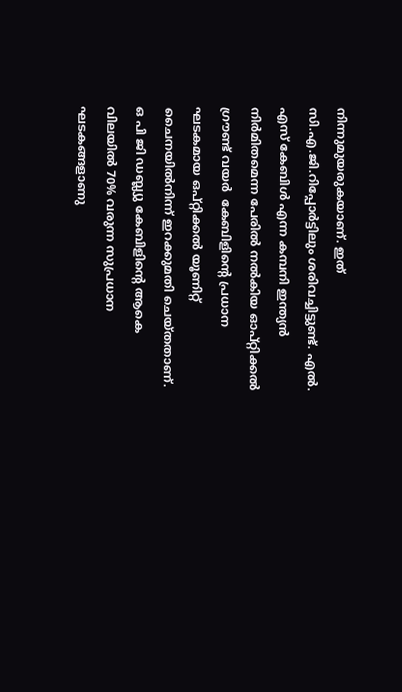നിന്നുമുയരുകയാണ്. ഇത് സി.എ.ജി.റിപ്പോര്‍ട്ടിലും ശരിവച്ചിട്ടുണ്ട്. എല്‍. എസ് കേബിള്‍ എന്ന കമ്പനി ഇന്ത്യന്‍ നിര്‍മിതമെന്ന പേരില്‍ നല്‍കിയ ഓപ്റ്റിക്കല്‍ ഗ്രൗണ്ട് വയര്‍  കേബിളിന്റെ പ്രധാന ഘടകമായ ഒപ്റ്റിക്കല്‍ യൂണിറ്റ് ചൈനയില്‍നിന്ന് ഇറക്കുമതി ചെയ്തതാണ്. ഒ പി ജി ഡബ്ല്യു കേബിളിന്റെ ആകെ വിലയില്‍ 70% വരുന്ന സുപ്രധാന ഘടകങ്ങളാണു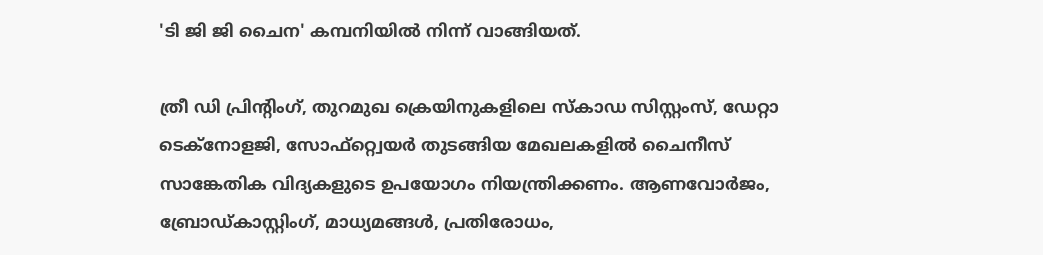'ടി ജി ജി ചൈന' കമ്പനിയില്‍ നിന്ന് വാങ്ങിയത്.

ത്രീ ഡി പ്രിന്റിംഗ്, തുറമുഖ ക്രെയിനുകളിലെ സ്‌കാഡ സിസ്റ്റംസ്, ഡേറ്റാ ടെക്നോളജി, സോഫ്റ്റ്വെയര്‍ തുടങ്ങിയ മേഖലകളില്‍ ചൈനീസ് സാങ്കേതിക വിദ്യകളുടെ ഉപയോഗം നിയന്ത്രിക്കണം. ആണവോര്‍ജം, ബ്രോഡ്കാസ്റ്റിംഗ്, മാധ്യമങ്ങള്‍, പ്രതിരോധം,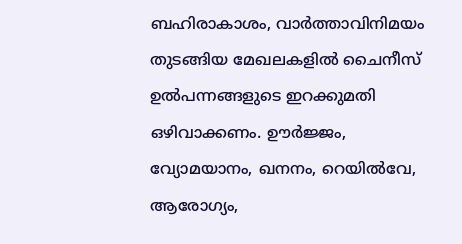ബഹിരാകാശം, വാര്‍ത്താവിനിമയം തുടങ്ങിയ മേഖലകളില്‍ ചൈനീസ് ഉല്‍പന്നങ്ങളുടെ ഇറക്കുമതി ഒഴിവാക്കണം. ഊര്‍ജ്ജം, വ്യോമയാനം, ഖനനം, റെയില്‍വേ, ആരോഗ്യം,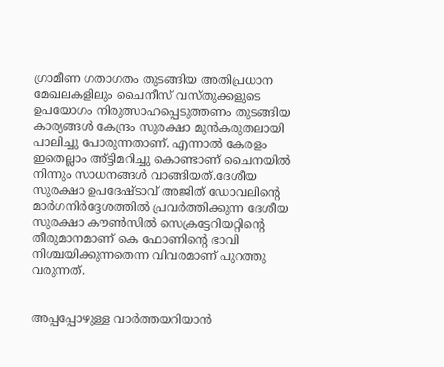ഗ്രാമീണ ഗതാഗതം തുടങ്ങിയ അതിപ്രധാന മേഖലകളിലും ചൈനീസ് വസ്തുക്കളുടെ ഉപയോഗം നിരുത്സാഹപ്പെടുത്തണം തുടങ്ങിയ കാര്യങ്ങള്‍ കേന്ദ്രം സുരക്ഷാ മുന്‍കരുതലായി പാലിച്ചു പോരുന്നതാണ്. എന്നാല്‍ കേരളം ഇതെല്ലാം അ്ട്ടിമറിച്ചു കൊണ്ടാണ് ചൈനയില്‍ നിന്നും സാധനങ്ങള്‍ വാങ്ങിയത്.ദേശീയ സുരക്ഷാ ഉപദേഷ്ടാവ് അജിത് ഡോവലിന്റെ മാര്‍ഗനിര്‍ദ്ദേശത്തില്‍ പ്രവര്‍ത്തിക്കുന്ന ദേശീയ സുരക്ഷാ കൗണ്‍സില്‍ സെക്രട്ടേറിയറ്റിന്റെ തീരുമാനമാണ് കെ ഫോണിന്റെ ഭാവി നിശ്ചയിക്കുന്നതെന്ന വിവരമാണ് പുറത്തു വരുന്നത്.


അപ്പപ്പോഴുള്ള വാര്‍ത്തയറിയാന്‍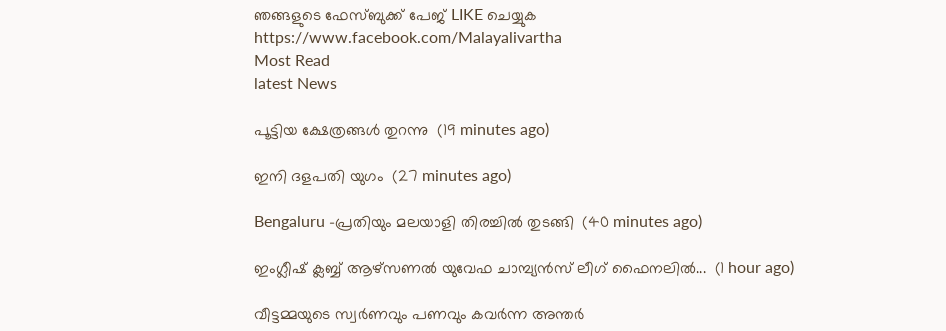ഞങ്ങളുടെ ഫേസ്‌ബുക്ക്‌ പേജ് LIKE ചെയ്യുക
https://www.facebook.com/Malayalivartha
Most Read
latest News

പൂട്ടിയ ക്ഷേത്രങ്ങൾ തുറന്നു  (19 minutes ago)

ഇനി ദളപതി യുഗം  (27 minutes ago)

Bengaluru -പ്രതിയും മലയാളി തിരച്ചിൽ തുടങ്ങി  (40 minutes ago)

ഇംഗ്ലീഷ് ക്ലബ്ബ് ആഴ്‌സണൽ യുവേഫ ചാമ്പ്യൻസ് ലീഗ് ഫൈനലിൽ...  (1 hour ago)

വീട്ടമ്മയുടെ സ്വർണവും പണവും കവർന്ന അന്തർ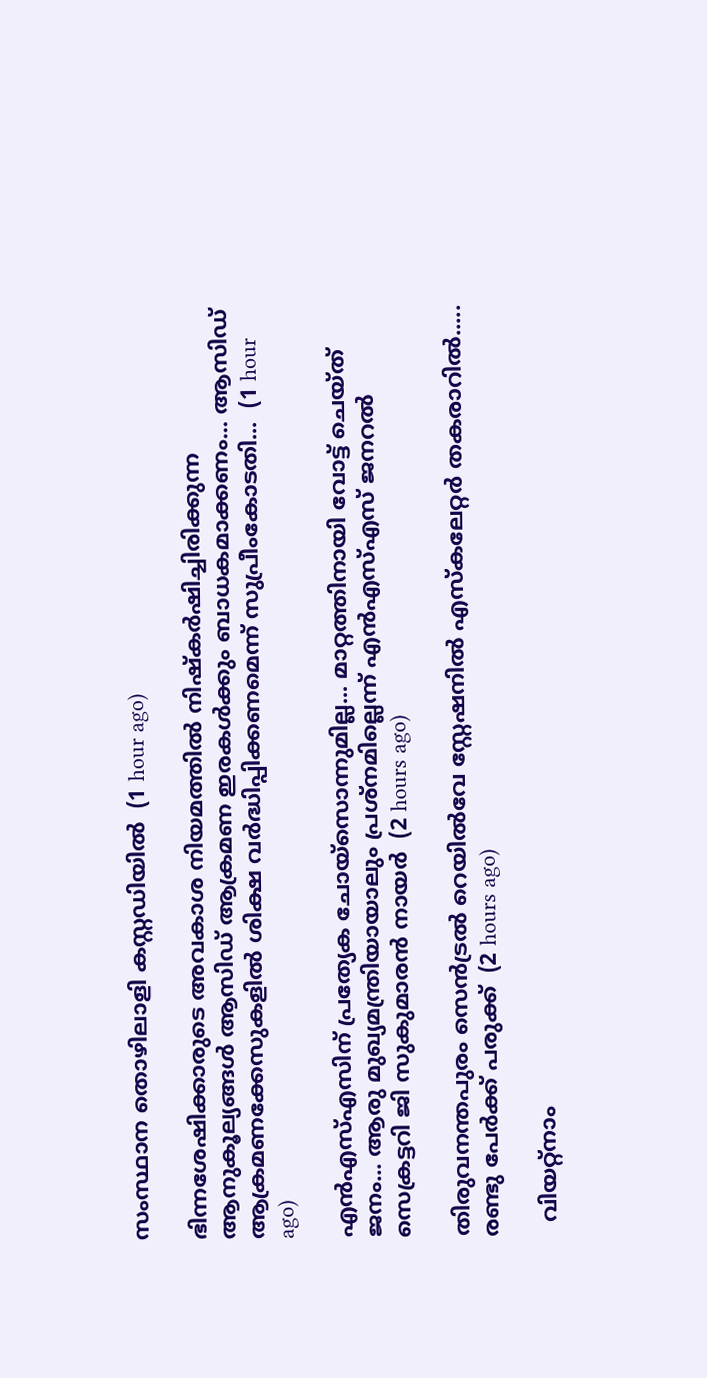സംസ്ഥാന തൊഴിലാളി കസ്റ്റഡിയിൽ  (1 hour ago)

ഭിന്നശേഷിക്കാരുടെ അവകാശ നിയമത്തിൽ നിഷ്‌കർഷിച്ചിരിക്കുന്ന ആനുകൂല്യങ്ങൾ ആസിഡ് ആക്രമണ ഇരകൾക്കും ബാധകമാക്കണം... ആസിഡ് ആക്രമണക്കേസുകളിൽ ശിക്ഷ വർദ്ധിപ്പിക്കണമെന്ന് സുപ്രീംകോടതി...  (1 hour ago)

എന്‍എസ്എസിന് പ്രത്യേക ചോയ്‌സൊന്നുമില്ല... മാറ്റത്തിനായി വോട്ട് ചെയ്ത് ജനം... ആരു മുഖ്യമന്ത്രിയായാലും പ്രശ്‌നമില്ലെന്ന് എന്‍എസ്എസ് ജനറല്‍ സെക്രട്ടറി ജി സുകുമാരന്‍ നായര്‍  (2 hours ago)

തിരുവനന്തപുരം സെൻട്രൽ റെയിൽവേ സ്റ്റേഷനിൽ എസ്‌കലേറ്റർ തകരാറിൽ..... രണ്ടു പേർക്ക് പരുക്ക്  (2 hours ago)

  വിയറ്റ്നാം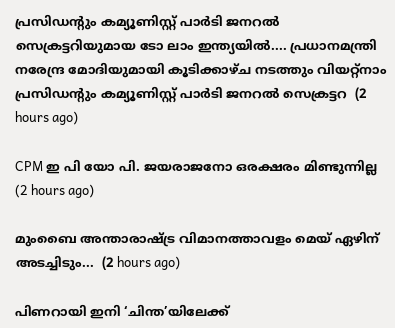പ്രസിഡന്റും കമ്യൂണിസ്റ്റ് പാർടി ജനറൽ സെക്രട്ടറിയുമായ ടോ ലാം ഇന്ത്യയിൽ.... പ്രധാനമന്ത്രി നരേന്ദ്ര മോദിയുമായി കൂടിക്കാഴ്ച നടത്തും വിയറ്റ്നാം പ്രസിഡന്റും കമ്യൂണിസ്റ്റ് പാർടി ജനറൽ സെക്രട്ടറ  (2 hours ago)

CPM ഇ പി യോ പി. ജയരാജനോ ഒരക്ഷരം മിണ്ടുന്നില്ല  (2 hours ago)

മുംബൈ അന്താരാഷ്ട്ര വിമാനത്താവളം മെയ് ഏഴിന് അടച്ചിടും...  (2 hours ago)

പിണറായി ഇനി ‘ചിന്ത’യിലേക്ക്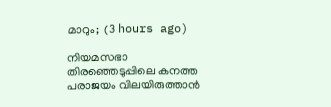മാറും;  (3 hours ago)

നിയമസഭാ തിരഞ്ഞെടുപ്പിലെ കനത്ത പരാജയം വിലയിരുത്താൻ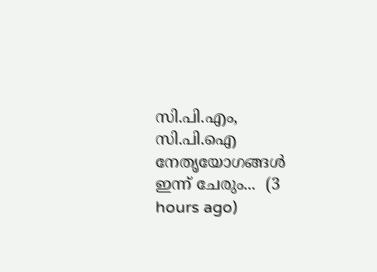സി.പി.എം, സി.പി.ഐ നേതൃയോഗങ്ങൾ ഇന്ന് ചേരും...  (3 hours ago)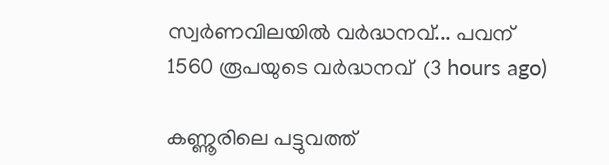സ്വര്‍ണവിലയിൽ വർദ്ധനവ്... പവന് 1560 രൂപയുടെ വർദ്ധനവ്  (3 hours ago)

കണ്ണൂരിലെ പട്ടുവത്ത്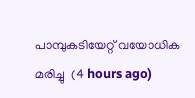പാമ്പുകടിയേറ്റ് വയോധിക മരിച്ചു  (4 hours ago)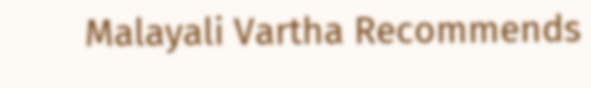Malayali Vartha Recommends